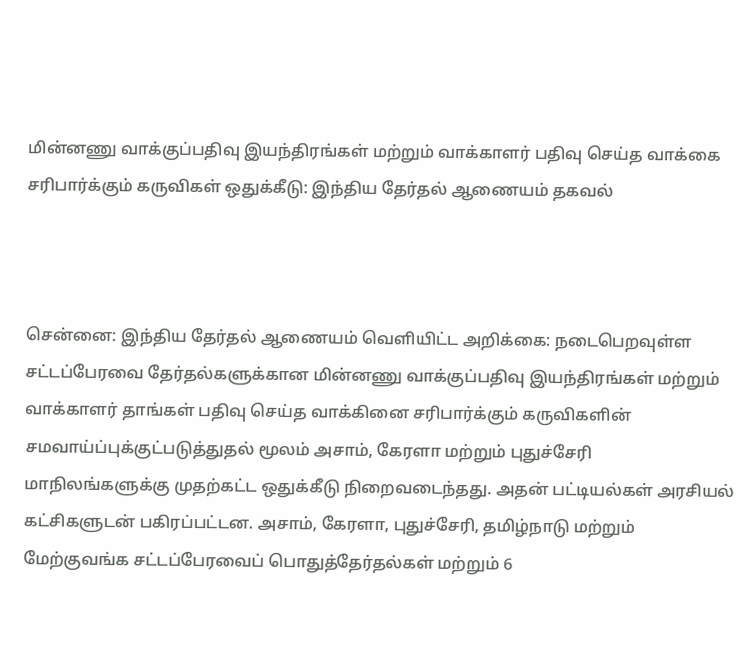மின்னணு வாக்குப்பதிவு இயந்திரங்கள் மற்றும் வாக்காளர் பதிவு செய்த வாக்கை சரிபார்க்கும் கருவிகள் ஒதுக்கீடு: இந்திய தேர்தல் ஆணையம் தகவல்



சென்னை: இந்திய தேர்தல் ஆணையம் வெளியிட்ட அறிக்கை: நடைபெறவுள்ள சட்டப்பேரவை தேர்தல்களுக்கான மின்னணு வாக்குப்பதிவு இயந்திரங்கள் மற்றும் வாக்காளர் தாங்கள் பதிவு செய்த வாக்கினை சரிபார்க்கும் கருவிகளின் சமவாய்ப்புக்குட்படுத்துதல் மூலம் அசாம், கேரளா மற்றும் புதுச்சேரி மாநிலங்களுக்கு முதற்கட்ட ஒதுக்கீடு நிறைவடைந்தது. அதன் பட்டியல்கள் அரசியல் கட்சிகளுடன் பகிரப்பட்டன. அசாம், கேரளா, புதுச்சேரி, தமிழ்நாடு மற்றும் மேற்குவங்க சட்டப்பேரவைப் பொதுத்தேர்தல்கள் மற்றும் 6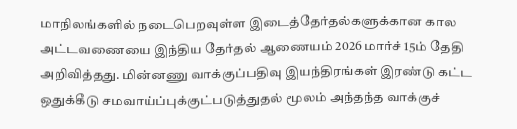மாநிலங்களில் நடைபெறவுள்ள இடைத்தேர்தல்களுக்கான கால அட்டவணையை இந்திய தேர்தல் ஆணையம் 2026 மார்ச் 15ம் தேதி அறிவித்தது. மின்னணு வாக்குப்பதிவு இயந்திரங்கள் இரண்டு கட்ட ஒதுக்கீடு சமவாய்ப்புக்குட்படுத்துதல் மூலம் அந்தந்த வாக்குச்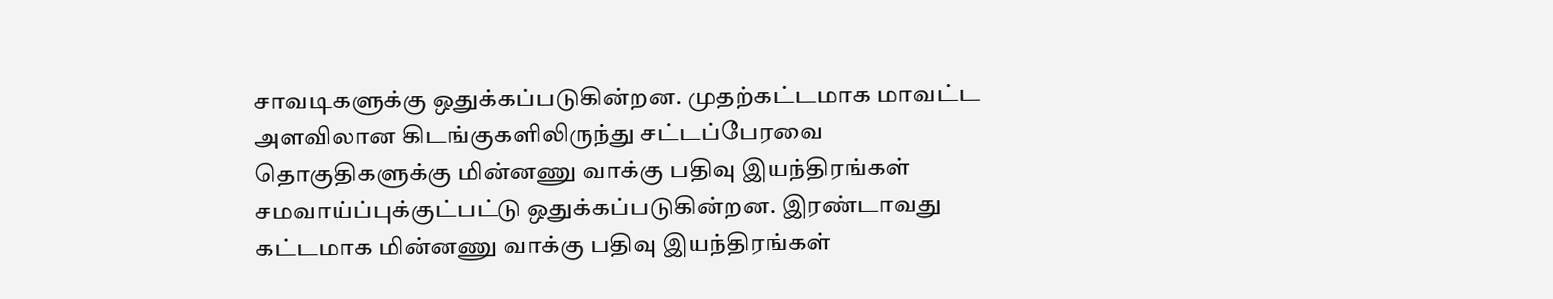சாவடிகளுக்கு ஒதுக்கப்படுகின்றன. முதற்கட்டமாக மாவட்ட அளவிலான கிடங்குகளிலிருந்து சட்டப்பேரவை தொகுதிகளுக்கு மின்னணு வாக்கு பதிவு இயந்திரங்கள் சமவாய்ப்புக்குட்பட்டு ஒதுக்கப்படுகின்றன. இரண்டாவது கட்டமாக மின்னணு வாக்கு பதிவு இயந்திரங்கள்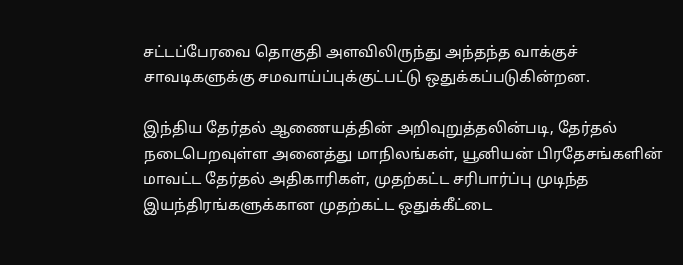சட்டப்பேரவை தொகுதி அளவிலிருந்து அந்தந்த வாக்குச் சாவடிகளுக்கு சமவாய்ப்புக்குட்பட்டு ஒதுக்கப்படுகின்றன.

இந்திய தேர்தல் ஆணையத்தின் அறிவுறுத்தலின்படி, தேர்தல் நடைபெறவுள்ள அனைத்து மாநிலங்கள், யூனியன் பிரதேசங்களின் மாவட்ட தேர்தல் அதிகாரிகள், முதற்கட்ட சரிபார்ப்பு முடிந்த இயந்திரங்களுக்கான முதற்கட்ட ஒதுக்கீட்டை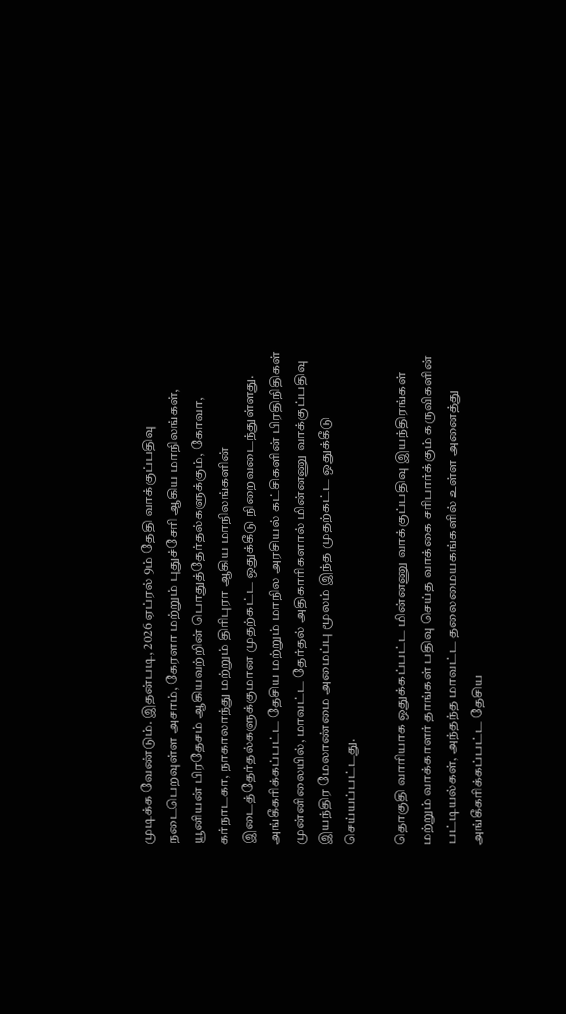முடிக்க வேண்டும். இதன்படி, 2026 ஏப்ரல் 9ம் தேதி வாக்குப்பதிவு நடைபெறவுள்ள அசாம், கேரளா மற்றும் புதுச்சேரி ஆகிய மாநிலங்கள், யூனியன் பிரதேசம் ஆகியவற்றின் பொதுத்தேர்தல்களுக்கும், கோவா, கர்நாடகா, நாகாலாந்து மற்றும் திரிபுரா ஆகிய மாநிலங்களின் இடைத்தேர்தல்களுக்குமான முதற்கட்ட ஒதுக்கீடு நிறைவடைந்துள்ளது. அங்கீகரிக்கப்பட்ட தேசிய மற்றும் மாநில அரசியல் கட்சிகளின் பிரதிநிதிகள் முன்னிலையில், மாவட்ட தேர்தல் அதிகாரிகளால் மின்னணு வாக்குப்பதிவு இயந்திர மேலாண்மை அமைப்பு மூலம் இந்த முதற்கட்ட ஒதுக்கீடு செய்யப்பட்டது.

தொகுதி வாரியாக ஒதுக்கப்பட்ட மின்னணு வாக்குப்பதிவு இயந்திரங்கள் மற்றும் வாக்காளர் தாங்கள் பதிவு செய்த வாக்கை சரிபார்க்கும் கருவிகளின் பட்டியல்கள், அந்தந்த மாவட்ட தலைமையகங்களில் உள்ள அனைத்து அங்கீகரிக்கப்பட்ட தேசிய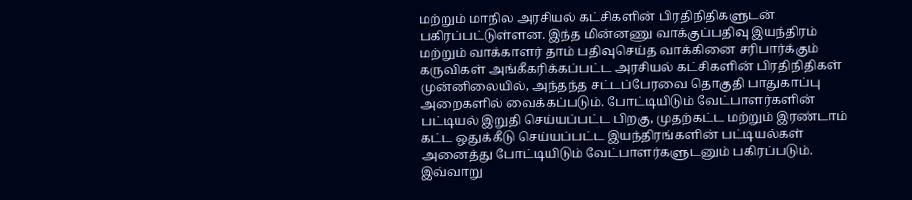மற்றும் மாநில அரசியல் கட்சிகளின் பிரதிநிதிகளுடன் பகிரப்பட்டுள்ளன. இந்த மின்னணு வாக்குப்பதிவு இயந்திரம் மற்றும் வாக்காளர் தாம் பதிவுசெய்த வாக்கினை சரிபார்க்கும் கருவிகள் அங்கீகரிக்கப்பட்ட அரசியல் கட்சிகளின் பிரதிநிதிகள் முன்னிலையில், அந்தந்த சட்டப்பேரவை தொகுதி பாதுகாப்பு அறைகளில் வைக்கப்படும். போட்டியிடும் வேட்பாளர்களின் பட்டியல் இறுதி செய்யப்பட்ட பிறகு, முதற்கட்ட மற்றும் இரண்டாம் கட்ட ஒதுக்கீடு செய்யப்பட்ட இயந்திரங்களின் பட்டியல்கள் அனைத்து போட்டியிடும் வேட்பாளர்களுடனும் பகிரப்படும். இவ்வாறு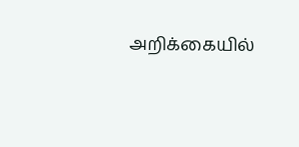அறிக்கையில்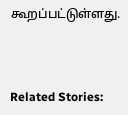கூறப்பட்டுள்ளது.



Related Stories: